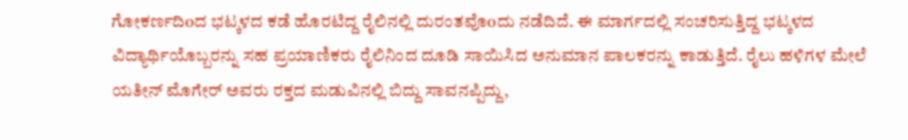ಗೋಕರ್ಣದಿoದ ಭಟ್ಕಳದ ಕಡೆ ಹೊರಟಿದ್ದ ರೈಲಿನಲ್ಲಿ ದುರಂತವೊoದು ನಡೆದಿದೆ. ಈ ಮಾರ್ಗದಲ್ಲಿ ಸಂಚರಿಸುತ್ತಿದ್ದ ಭಟ್ಕಳದ ವಿದ್ಯಾರ್ಥಿಯೊಬ್ಬರನ್ನು ಸಹ ಪ್ರಯಾಣಿಕರು ರೈಲಿನಿಂದ ದೂಡಿ ಸಾಯಿಸಿದ ಅನುಮಾನ ಪಾಲಕರನ್ನು ಕಾಡುತ್ತಿದೆ. ರೈಲು ಹಳಿಗಳ ಮೇಲೆ ಯತೀನ್ ಮೊಗೇರ್ ಅವರು ರಕ್ತದ ಮಡುವಿನಲ್ಲಿ ಬಿದ್ದು ಸಾವನಪ್ಪಿದ್ದು,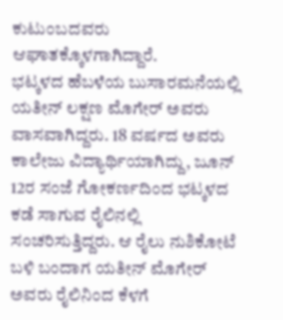ಕುಟುಂಬದವರು ಆಘಾತಕ್ಕೊಳಗಾಗಿದ್ದಾರೆ.
ಭಟ್ಕಳದ ಹೆಬಳೆಯ ಬುಸಾರಮನೆಯಲ್ಲಿ ಯತೀನ್ ಲಕ್ಷಣ ಮೊಗೇರ್ ಅವರು ವಾಸವಾಗಿದ್ದರು. 18 ವರ್ಷದ ಅವರು ಕಾಲೇಜು ವಿದ್ಯಾರ್ಥಿಯಾಗಿದ್ದು, ಜೂನ್ 12ರ ಸಂಜೆ ಗೋಕರ್ಣದಿಂದ ಭಟ್ಕಳದ ಕಡೆ ಸಾಗುವ ರೈಲಿನಲ್ಲಿ ಸಂಚರಿಸುತ್ತಿದ್ದರು. ಆ ರೈಲು ನುಶಿಕೋಟೆ ಬಳಿ ಬಂದಾಗ ಯತೀನ್ ಮೊಗೇರ್ ಅವರು ರೈಲಿನಿಂದ ಕೆಳಗೆ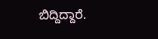ಬಿದ್ದಿದ್ದಾರೆ.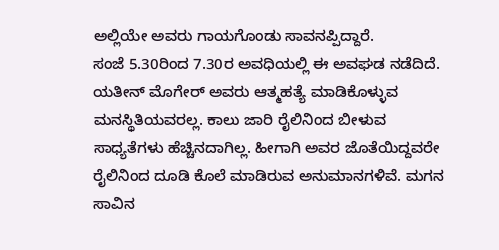ಅಲ್ಲಿಯೇ ಅವರು ಗಾಯಗೊಂಡು ಸಾವನಪ್ಪಿದ್ದಾರೆ.
ಸಂಜೆ 5.30ರಿಂದ 7.30ರ ಅವಧಿಯಲ್ಲಿ ಈ ಅವಘಡ ನಡೆದಿದೆ. ಯತೀನ್ ಮೊಗೇರ್ ಅವರು ಆತ್ಮಹತ್ಯೆ ಮಾಡಿಕೊಳ್ಳುವ ಮನಸ್ಥಿತಿಯವರಲ್ಲ. ಕಾಲು ಜಾರಿ ರೈಲಿನಿಂದ ಬೀಳುವ ಸಾಧ್ಯತೆಗಳು ಹೆಚ್ಚಿನದಾಗಿಲ್ಲ. ಹೀಗಾಗಿ ಅವರ ಜೊತೆಯಿದ್ದವರೇ ರೈಲಿನಿಂದ ದೂಡಿ ಕೊಲೆ ಮಾಡಿರುವ ಅನುಮಾನಗಳಿವೆ. ಮಗನ ಸಾವಿನ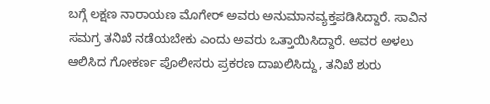ಬಗ್ಗೆ ಲಕ್ಷಣ ನಾರಾಯಣ ಮೊಗೇರ್ ಅವರು ಅನುಮಾನವ್ಯಕ್ತಪಡಿಸಿದ್ದಾರೆ. ಸಾವಿನ ಸಮಗ್ರ ತನಿಖೆ ನಡೆಯಬೇಕು ಎಂದು ಅವರು ಒತ್ತಾಯಿಸಿದ್ದಾರೆ. ಅವರ ಅಳಲು ಆಲಿಸಿದ ಗೋಕರ್ಣ ಪೊಲೀಸರು ಪ್ರಕರಣ ದಾಖಲಿಸಿದ್ದು, ತನಿಖೆ ಶುರು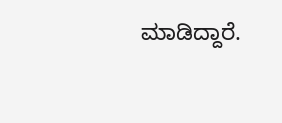ಮಾಡಿದ್ದಾರೆ.